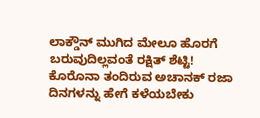ಲಾಕ್ಡೌನ್ ಮುಗಿದ ಮೇಲೂ ಹೊರಗೆ ಬರುವುದಿಲ್ಲವಂತೆ ರಕ್ಷಿತ್ ಶೆಟ್ಟಿ!
ಕೊರೊನಾ ತಂದಿರುವ ಅಚಾನಕ್ ರಜಾ ದಿನಗಳನ್ನು ಹೇಗೆ ಕಳೆಯಬೇಕು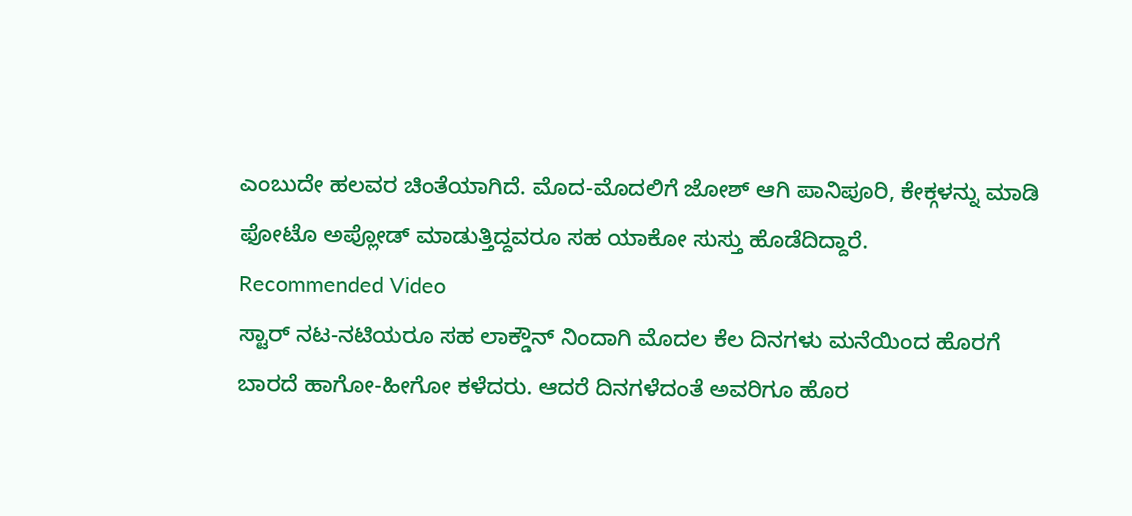ಎಂಬುದೇ ಹಲವರ ಚಿಂತೆಯಾಗಿದೆ. ಮೊದ-ಮೊದಲಿಗೆ ಜೋಶ್ ಆಗಿ ಪಾನಿಪೂರಿ, ಕೇಕ್ಗಳನ್ನು ಮಾಡಿ ಫೋಟೊ ಅಪ್ಲೋಡ್ ಮಾಡುತ್ತಿದ್ದವರೂ ಸಹ ಯಾಕೋ ಸುಸ್ತು ಹೊಡೆದಿದ್ದಾರೆ.
Recommended Video
ಸ್ಟಾರ್ ನಟ-ನಟಿಯರೂ ಸಹ ಲಾಕ್ಡೌನ್ ನಿಂದಾಗಿ ಮೊದಲ ಕೆಲ ದಿನಗಳು ಮನೆಯಿಂದ ಹೊರಗೆ ಬಾರದೆ ಹಾಗೋ-ಹೀಗೋ ಕಳೆದರು. ಆದರೆ ದಿನಗಳೆದಂತೆ ಅವರಿಗೂ ಹೊರ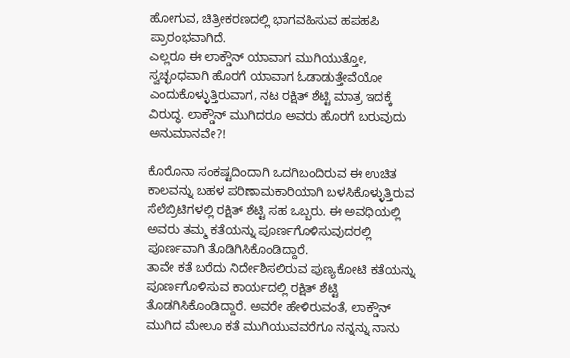ಹೋಗುವ, ಚಿತ್ರೀಕರಣದಲ್ಲಿ ಭಾಗವಹಿಸುವ ಹಪಹಪಿ ಪ್ರಾರಂಭವಾಗಿದೆ.
ಎಲ್ಲರೂ ಈ ಲಾಕ್ಡೌನ್ ಯಾವಾಗ ಮುಗಿಯುತ್ತೋ, ಸ್ವಚ್ಛಂಧವಾಗಿ ಹೊರಗೆ ಯಾವಾಗ ಓಡಾಡುತ್ತೇವೆಯೋ ಎಂದುಕೊಳ್ಳುತ್ತಿರುವಾಗ, ನಟ ರಕ್ಷಿತ್ ಶೆಟ್ಟಿ ಮಾತ್ರ ಇದಕ್ಕೆ ವಿರುದ್ಧ. ಲಾಕ್ಡೌನ್ ಮುಗಿದರೂ ಅವರು ಹೊರಗೆ ಬರುವುದು ಅನುಮಾನವೇ?!

ಕೊರೊನಾ ಸಂಕಷ್ಟದಿಂದಾಗಿ ಒದಗಿಬಂದಿರುವ ಈ ಉಚಿತ ಕಾಲವನ್ನು ಬಹಳ ಪರಿಣಾಮಕಾರಿಯಾಗಿ ಬಳಸಿಕೊಳ್ಳುತ್ತಿರುವ ಸೆಲೆಬ್ರಿಟಿಗಳಲ್ಲಿ ರಕ್ಷಿತ್ ಶೆಟ್ಟಿ ಸಹ ಒಬ್ಬರು. ಈ ಅವಧಿಯಲ್ಲಿ ಅವರು ತಮ್ಮ ಕತೆಯನ್ನು ಪೂರ್ಣಗೊಳಿಸುವುದರಲ್ಲಿ ಪೂರ್ಣವಾಗಿ ತೊಡಿಗಿಸಿಕೊಂಡಿದ್ದಾರೆ.
ತಾವೇ ಕತೆ ಬರೆದು ನಿರ್ದೇಶಿಸಲಿರುವ ಪುಣ್ಯಕೋಟಿ ಕತೆಯನ್ನು ಪೂರ್ಣಗೊಳಿಸುವ ಕಾರ್ಯದಲ್ಲಿ ರಕ್ಷಿತ್ ಶೆಟ್ಟಿ ತೊಡಗಿಸಿಕೊಂಡಿದ್ದಾರೆ. ಅವರೇ ಹೇಳಿರುವಂತೆ, ಲಾಕ್ಡೌನ್ ಮುಗಿದ ಮೇಲೂ ಕತೆ ಮುಗಿಯುವವರೆಗೂ ನನ್ನನ್ನು ನಾನು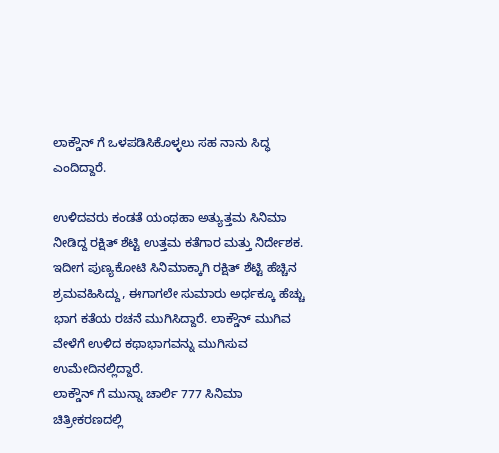ಲಾಕ್ಡೌನ್ ಗೆ ಒಳಪಡಿಸಿಕೊಳ್ಳಲು ಸಹ ನಾನು ಸಿದ್ಧ ಎಂದಿದ್ದಾರೆ.

ಉಳಿದವರು ಕಂಡತೆ ಯಂಥಹಾ ಅತ್ಯುತ್ತಮ ಸಿನಿಮಾ ನೀಡಿದ್ದ ರಕ್ಷಿತ್ ಶೆಟ್ಟಿ ಉತ್ತಮ ಕತೆಗಾರ ಮತ್ತು ನಿರ್ದೇಶಕ. ಇದೀಗ ಪುಣ್ಯಕೋಟಿ ಸಿನಿಮಾಕ್ಕಾಗಿ ರಕ್ಷಿತ್ ಶೆಟ್ಟಿ ಹೆಚ್ಚಿನ ಶ್ರಮವಹಿಸಿದ್ದು, ಈಗಾಗಲೇ ಸುಮಾರು ಅರ್ಧಕ್ಕೂ ಹೆಚ್ಚು ಭಾಗ ಕತೆಯ ರಚನೆ ಮುಗಿಸಿದ್ದಾರೆ. ಲಾಕ್ಡೌನ್ ಮುಗಿವ ವೇಳೆಗೆ ಉಳಿದ ಕಥಾಭಾಗವನ್ನು ಮುಗಿಸುವ ಉಮೇದಿನಲ್ಲಿದ್ದಾರೆ.
ಲಾಕ್ಡೌನ್ ಗೆ ಮುನ್ನಾ ಚಾರ್ಲಿ 777 ಸಿನಿಮಾ ಚಿತ್ರೀಕರಣದಲ್ಲಿ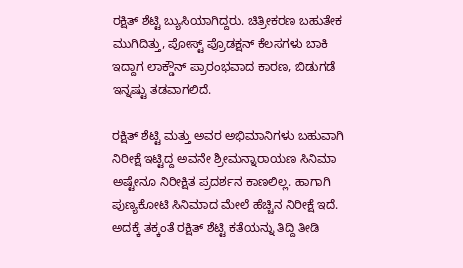ರಕ್ಷಿತ್ ಶೆಟ್ಟಿ ಬ್ಯುಸಿಯಾಗಿದ್ದರು. ಚಿತ್ರೀಕರಣ ಬಹುತೇಕ ಮುಗಿದಿತ್ತು, ಪೋಸ್ಟ್ ಪ್ರೊಡಕ್ಷನ್ ಕೆಲಸಗಳು ಬಾಕಿ ಇದ್ದಾಗ ಲಾಕ್ಡೌನ್ ಪ್ರಾರಂಭವಾದ ಕಾರಣ, ಬಿಡುಗಡೆ ಇನ್ನಷ್ಟು ತಡವಾಗಲಿದೆ.

ರಕ್ಷಿತ್ ಶೆಟ್ಟಿ ಮತ್ತು ಅವರ ಅಭಿಮಾನಿಗಳು ಬಹುವಾಗಿ ನಿರೀಕ್ಷೆ ಇಟ್ಟಿದ್ದ ಅವನೇ ಶ್ರೀಮನ್ನಾರಾಯಣ ಸಿನಿಮಾ ಅಷ್ಟೇನೂ ನಿರೀಕ್ಷಿತ ಪ್ರದರ್ಶನ ಕಾಣಲಿಲ್ಲ. ಹಾಗಾಗಿ ಪುಣ್ಯಕೋಟಿ ಸಿನಿಮಾದ ಮೇಲೆ ಹೆಚ್ಚಿನ ನಿರೀಕ್ಷೆ ಇದೆ. ಅದಕ್ಕೆ ತಕ್ಕಂತೆ ರಕ್ಷಿತ್ ಶೆಟ್ಟಿ ಕತೆಯನ್ನು ತಿದ್ದಿ ತೀಡಿ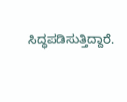ಸಿದ್ಧಪಡಿಸುತ್ತಿದ್ದಾರೆ.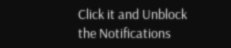Click it and Unblock the Notifications